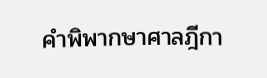คำพิพากษาศาลฎีกา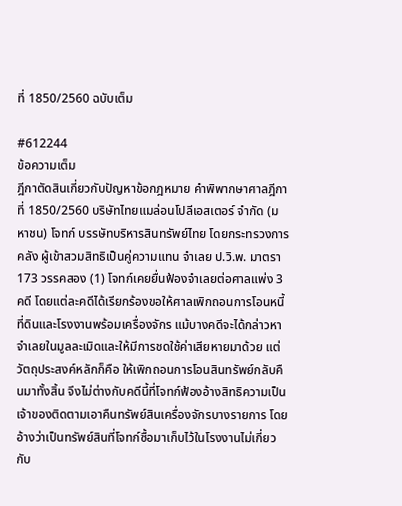ที่ 1850/2560 ฉบับเต็ม

#612244
ข้อความเต็ม
ฎีกาตัดสินเกี่ยวกับปัญหาข้อกฎหมาย คำพิพากษาศาลฎีกาที่ 1850/2560 บริษัทไทยแมล่อนโปลีเอสเตอร์ จำกัด (มหาชน) โจทก์ บรรษัทบริหารสินทรัพย์ไทย โดยกระทรวงการคลัง ผู้เข้าสวมสิทธิเป็นคู่ความแทน จำเลย ป.วิ.พ. มาตรา 173 วรรคสอง (1) โจทก์เคยยื่นฟ้องจำเลยต่อศาลแพ่ง 3 คดี โดยแต่ละคดีได้เรียกร้องขอให้ศาลเพิกถอนการโอนหนี้ที่ดินและโรงงานพร้อมเครื่องจักร แม้บางคดีจะได้กล่าวหาจำเลยในมูลละเมิดและให้มีการชดใช้ค่าเสียหายมาด้วย แต่วัตถุประสงค์หลักก็คือ ให้เพิกถอนการโอนสินทรัพย์กลับคืนมาทั้งสิ้น จึงไม่ต่างกับคดีนี้ที่โจทก์ฟ้องอ้างสิทธิความเป็นเจ้าของติดตามเอาคืนทรัพย์สินเครื่องจักรบางรายการ โดยอ้างว่าเป็นทรัพย์สินที่โจทก์ซื้อมาเก็บไว้ในโรงงานไม่เกี่ยวกับ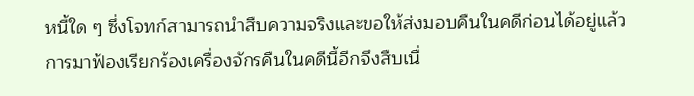หนี้ใด ๆ ซึ่งโจทก์สามารถนำสืบความจริงและขอให้ส่งมอบคืนในคดีก่อนได้อยู่แล้ว การมาฟ้องเรียกร้องเครื่องจักรคืนในคดีนี้อีกจึงสืบเนื่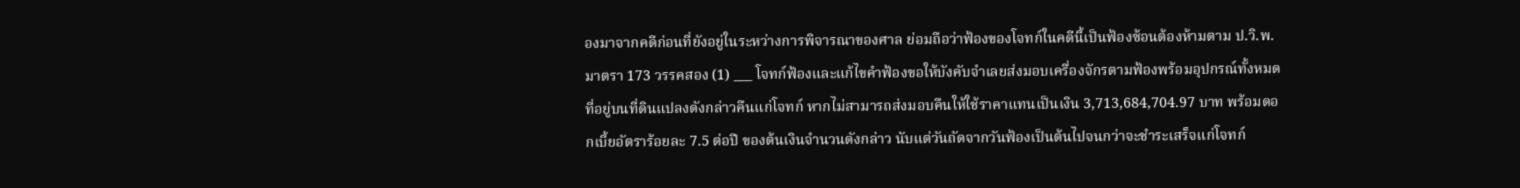องมาจากคดีก่อนที่ยังอยู่ในระหว่างการพิจารณาของศาล ย่อมถือว่าฟ้องของโจทก์ในคดีนี้เป็นฟ้องซ้อนต้องห้ามตาม ป.วิ.พ. มาตรา 173 วรรคสอง (1) ___ โจทก์ฟ้องและแก้ไขคำฟ้องขอให้บังคับจำเลยส่งมอบเครื่องจักรตามฟ้องพร้อมอุปกรณ์ทั้งหมดที่อยู่บนที่ดินแปลงดังกล่าวคืนแก่โจทก์ หากไม่สามารถส่งมอบคืนให้ใช้ราคาแทนเป็นเงิน 3,713,684,704.97 บาท พร้อมดอกเบี้ยอัตราร้อยละ 7.5 ต่อปี ของต้นเงินจำนวนดังกล่าว นับแต่วันถัดจากวันฟ้องเป็นต้นไปจนกว่าจะชำระเสร็จแก่โจทก์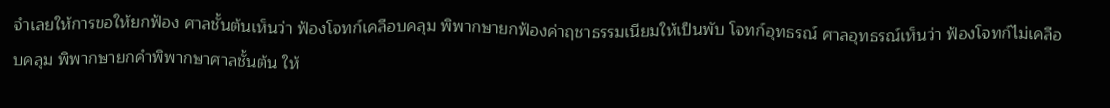จำเลยให้การขอให้ยกฟ้อง ศาลชั้นต้นเห็นว่า ฟ้องโจทก์เคลือบคลุม พิพากษายกฟ้องค่าฤชาธรรมเนียมให้เป็นพับ โจทก์อุทธรณ์ ศาลอุทธรณ์เห็นว่า ฟ้องโจทก์ไม่เคลือบคลุม พิพากษายกคำพิพากษาศาลชั้นต้น ให้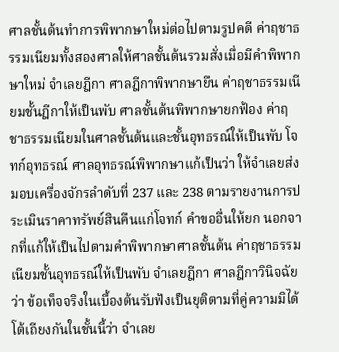ศาลชั้นต้นทำการพิพากษาใหม่ต่อไปตามรูปคดี ค่าฤชาธรรมเนียมทั้งสองศาลให้ศาลชั้นต้นรวมสั่งเมื่อมีคำพิพากษาใหม่ จำเลยฎีกา ศาลฎีกาพิพากษายืน ค่าฤชาธรรมเนียมชั้นฎีกาให้เป็นพับ ศาลชั้นต้นพิพากษายกฟ้อง ค่าฤชาธรรมเนียมในศาลชั้นต้นและชั้นอุทธรณ์ให้เป็นพับ โจทก์อุทธรณ์ ศาลอุทธรณ์พิพากษาแก้เป็นว่า ให้จำเลยส่งมอบเครื่องจักรลำดับที่ 237 และ 238 ตามรายงานการประเมินราคาทรัพย์สินคืนแก่โจทก์ คำขออื่นให้ยก นอกจากที่แก้ให้เป็นไปตามคำพิพากษาศาลชั้นต้น ค่าฤชาธรรมเนียมชั้นอุทธรณ์ให้เป็นพับ จำเลยฎีกา ศาลฎีกาวินิจฉัยว่า ข้อเท็จจริงในเบื้องต้นรับฟังเป็นยุติตามที่คู่ความมิได้โต้เถียงกันในชั้นนี้ว่า จำเลย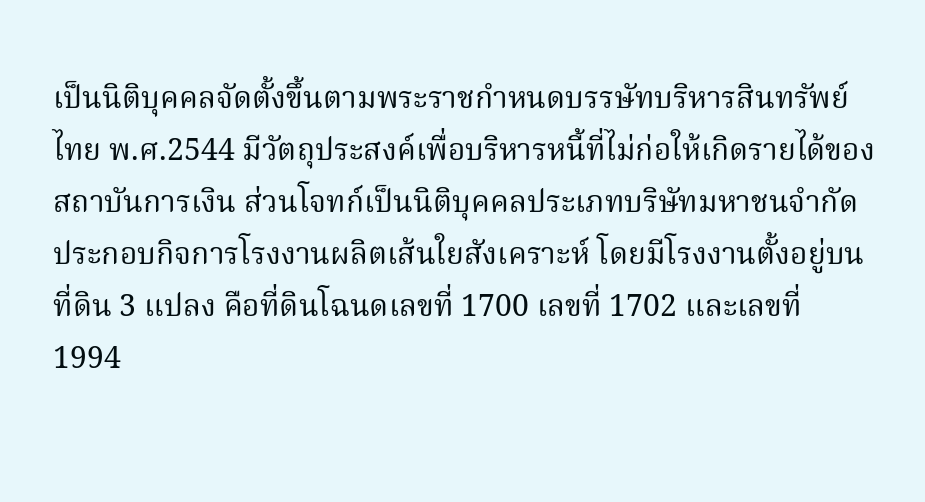เป็นนิติบุคคลจัดตั้งขึ้นตามพระราชกำหนดบรรษัทบริหารสินทรัพย์ไทย พ.ศ.2544 มีวัตถุประสงค์เพื่อบริหารหนี้ที่ไม่ก่อให้เกิดรายได้ของสถาบันการเงิน ส่วนโจทก์เป็นนิติบุคคลประเภทบริษัทมหาชนจำกัด ประกอบกิจการโรงงานผลิตเส้นใยสังเคราะห์ โดยมีโรงงานตั้งอยู่บนที่ดิน 3 แปลง คือที่ดินโฉนดเลขที่ 1700 เลขที่ 1702 และเลขที่ 1994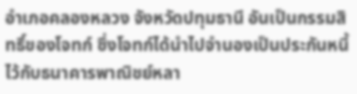อำเภอคลองหลวง จังหวัดปทุมธานี อันเป็นกรรมสิทธิ์ของโจทก์ ซึ่งโจทก์ได้นำไปจำนองเป็นประกันหนี้ไว้กับธนาคารพาณิชย์หลา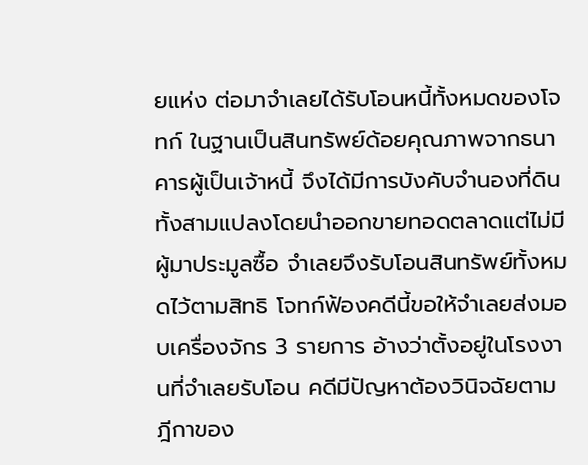ยแห่ง ต่อมาจำเลยได้รับโอนหนี้ทั้งหมดของโจทก์ ในฐานเป็นสินทรัพย์ด้อยคุณภาพจากธนาคารผู้เป็นเจ้าหนี้ จึงได้มีการบังคับจำนองที่ดินทั้งสามแปลงโดยนำออกขายทอดตลาดแต่ไม่มีผู้มาประมูลซื้อ จำเลยจึงรับโอนสินทรัพย์ทั้งหมดไว้ตามสิทธิ โจทก์ฟ้องคดีนี้ขอให้จำเลยส่งมอบเครื่องจักร 3 รายการ อ้างว่าตั้งอยู่ในโรงงานที่จำเลยรับโอน คดีมีปัญหาต้องวินิจฉัยตามฎีกาของ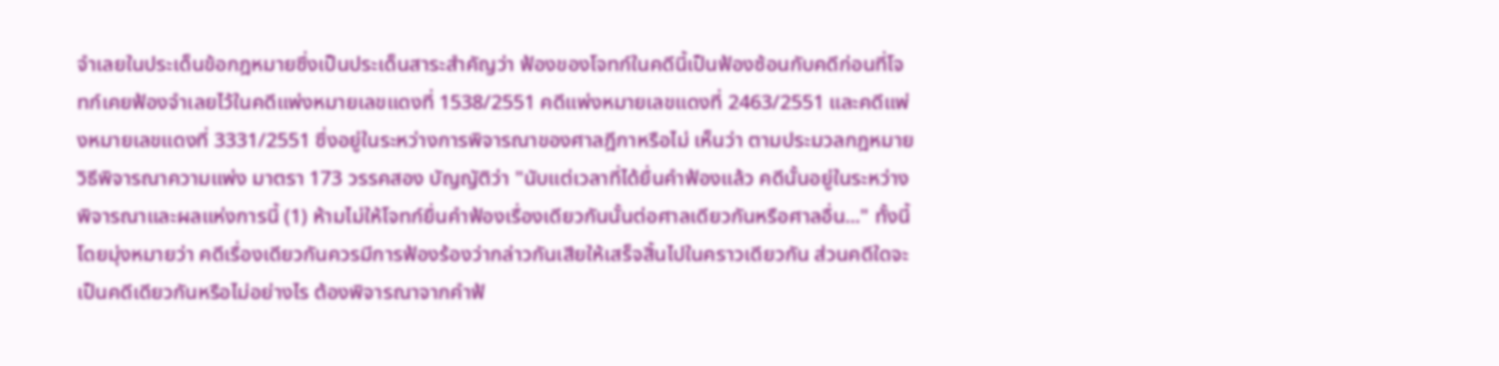จำเลยในประเด็นข้อกฎหมายซึ่งเป็นประเด็นสาระสำคัญว่า ฟ้องของโจทก์ในคดีนี้เป็นฟ้องซ้อนกับคดีก่อนที่โจทก์เคยฟ้องจำเลยไว้ในคดีแพ่งหมายเลขแดงที่ 1538/2551 คดีแพ่งหมายเลขแดงที่ 2463/2551 และคดีแพ่งหมายเลขแดงที่ 3331/2551 ซึ่งอยู่ในระหว่างการพิจารณาของศาลฎีกาหรือไม่ เห็นว่า ตามประมวลกฎหมายวิธีพิจารณาความแพ่ง มาตรา 173 วรรคสอง บัญญัติว่า "นับแต่เวลาที่ได้ยื่นคำฟ้องแล้ว คดีนั้นอยู่ในระหว่างพิจารณาและผลแห่งการนี้ (1) ห้ามไม่ให้โจทก์ยื่นคำฟ้องเรื่องเดียวกันนั้นต่อศาลเดียวกันหรือศาลอื่น..." ทั้งนี้โดยมุ่งหมายว่า คดีเรื่องเดียวกันควรมีการฟ้องร้องว่ากล่าวกันเสียให้เสร็จสิ้นไปในคราวเดียวกัน ส่วนคดีใดจะเป็นคดีเดียวกันหรือไม่อย่างไร ต้องพิจารณาจากคำฟ้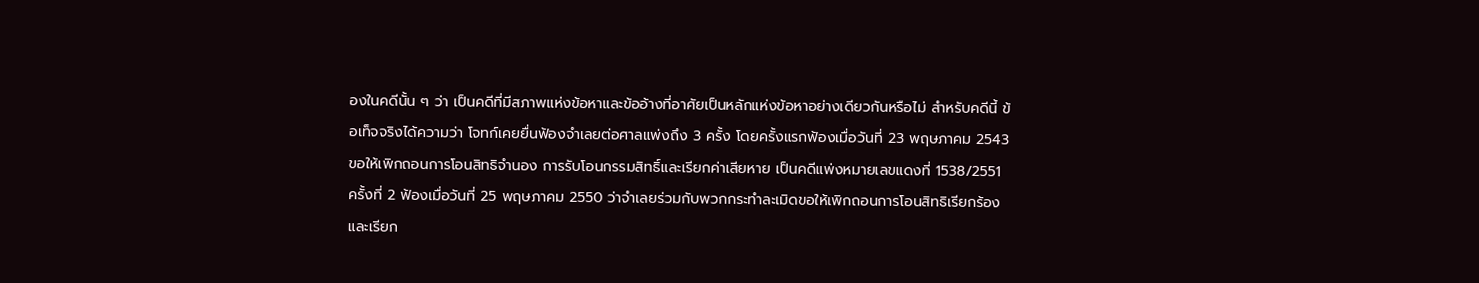องในคดีนั้น ๆ ว่า เป็นคดีที่มีสภาพแห่งข้อหาและข้ออ้างที่อาศัยเป็นหลักแห่งข้อหาอย่างเดียวกันหรือไม่ สำหรับคดีนี้ ข้อเท็จจริงได้ความว่า โจทก์เคยยื่นฟ้องจำเลยต่อศาลแพ่งถึง 3 ครั้ง โดยครั้งแรกฟ้องเมื่อวันที่ 23 พฤษภาคม 2543 ขอให้เพิกถอนการโอนสิทธิจำนอง การรับโอนกรรมสิทธิ์และเรียกค่าเสียหาย เป็นคดีแพ่งหมายเลขแดงที่ 1538/2551 ครั้งที่ 2 ฟ้องเมื่อวันที่ 25 พฤษภาคม 2550 ว่าจำเลยร่วมกับพวกกระทำละเมิดขอให้เพิกถอนการโอนสิทธิเรียกร้องและเรียก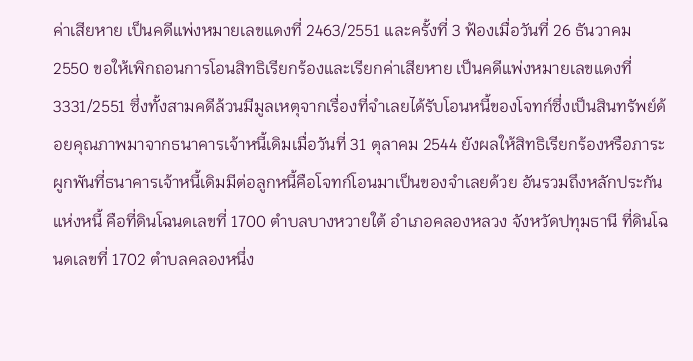ค่าเสียหาย เป็นคดีแพ่งหมายเลขแดงที่ 2463/2551 และครั้งที่ 3 ฟ้องเมื่อวันที่ 26 ธันวาคม 2550 ขอให้เพิกถอนการโอนสิทธิเรียกร้องและเรียกค่าเสียหาย เป็นคดีแพ่งหมายเลขแดงที่ 3331/2551 ซึ่งทั้งสามคดีล้วนมีมูลเหตุจากเรื่องที่จำเลยได้รับโอนหนี้ของโจทก์ซึ่งเป็นสินทรัพย์ด้อยคุณภาพมาจากธนาคารเจ้าหนี้เดิมเมื่อวันที่ 31 ตุลาคม 2544 ยังผลให้สิทธิเรียกร้องหรือภาระผูกพันที่ธนาคารเจ้าหนี้เดิมมีต่อลูกหนี้คือโจทก์โอนมาเป็นของจำเลยด้วย อันรวมถึงหลักประกันแห่งหนี้ คือที่ดินโฉนดเลขที่ 1700 ตำบลบางหวายใต้ อำเภอคลองหลวง จังหวัดปทุมธานี ที่ดินโฉนดเลขที่ 1702 ตำบลคลองหนึ่ง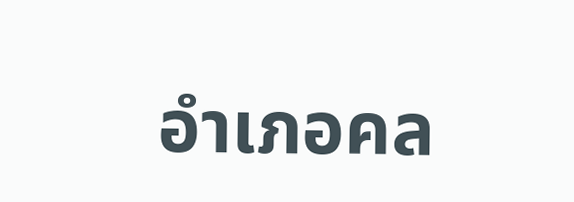อำเภอคล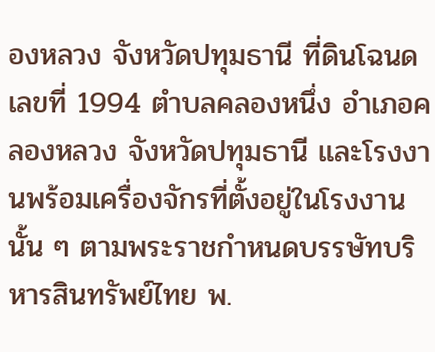องหลวง จังหวัดปทุมธานี ที่ดินโฉนดเลขที่ 1994 ตำบลคลองหนึ่ง อำเภอคลองหลวง จังหวัดปทุมธานี และโรงงานพร้อมเครื่องจักรที่ตั้งอยู่ในโรงงานนั้น ๆ ตามพระราชกำหนดบรรษัทบริหารสินทรัพย์ไทย พ.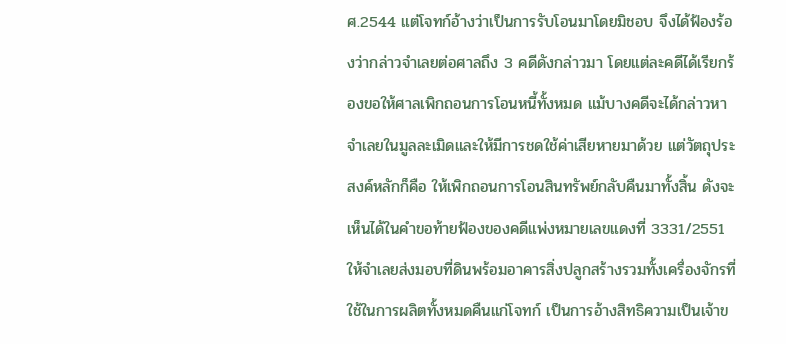ศ.2544 แต่โจทก์อ้างว่าเป็นการรับโอนมาโดยมิชอบ จึงได้ฟ้องร้องว่ากล่าวจำเลยต่อศาลถึง 3 คดีดังกล่าวมา โดยแต่ละคดีได้เรียกร้องขอให้ศาลเพิกถอนการโอนหนี้ทั้งหมด แม้บางคดีจะได้กล่าวหาจำเลยในมูลละเมิดและให้มีการชดใช้ค่าเสียหายมาด้วย แต่วัตถุประสงค์หลักก็คือ ให้เพิกถอนการโอนสินทรัพย์กลับคืนมาทั้งสิ้น ดังจะเห็นได้ในคำขอท้ายฟ้องของคดีแพ่งหมายเลขแดงที่ 3331/2551 ให้จำเลยส่งมอบที่ดินพร้อมอาคารสิ่งปลูกสร้างรวมทั้งเครื่องจักรที่ใช้ในการผลิตทั้งหมดคืนแก่โจทก์ เป็นการอ้างสิทธิความเป็นเจ้าข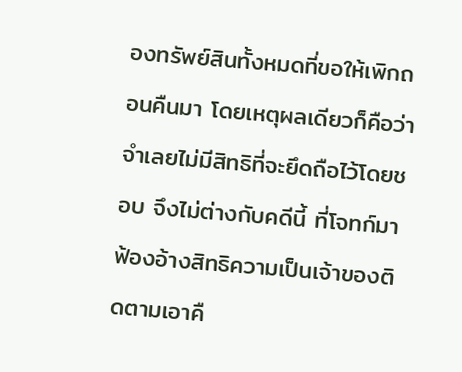องทรัพย์สินทั้งหมดที่ขอให้เพิกถอนคืนมา โดยเหตุผลเดียวก็คือว่าจำเลยไม่มีสิทธิที่จะยึดถือไว้โดยชอบ จึงไม่ต่างกับคดีนี้ ที่โจทก์มาฟ้องอ้างสิทธิความเป็นเจ้าของติดตามเอาคื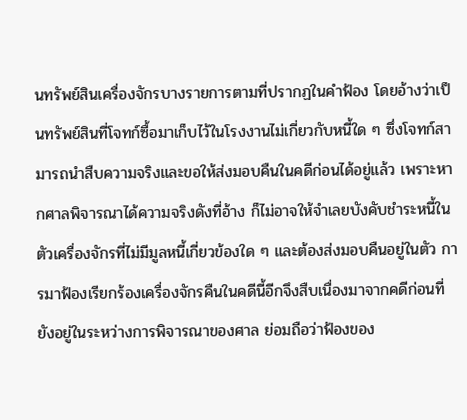นทรัพย์สินเครื่องจักรบางรายการตามที่ปรากฏในคำฟ้อง โดยอ้างว่าเป็นทรัพย์สินที่โจทก์ซื้อมาเก็บไว้ในโรงงานไม่เกี่ยวกับหนี้ใด ๆ ซึ่งโจทก์สามารถนำสืบความจริงและขอให้ส่งมอบคืนในคดีก่อนได้อยู่แล้ว เพราะหากศาลพิจารณาได้ความจริงดังที่อ้าง ก็ไม่อาจให้จำเลยบังคับชำระหนี้ในตัวเครื่องจักรที่ไม่มีมูลหนี้เกี่ยวข้องใด ๆ และต้องส่งมอบคืนอยู่ในตัว การมาฟ้องเรียกร้องเครื่องจักรคืนในคดีนี้อีกจึงสืบเนื่องมาจากคดีก่อนที่ยังอยู่ในระหว่างการพิจารณาของศาล ย่อมถือว่าฟ้องของ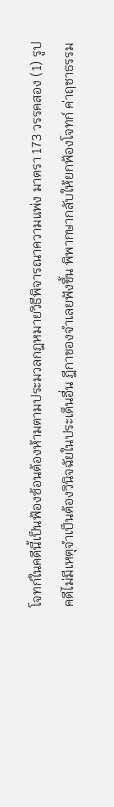โจทก์ในคดีนี้เป็นฟ้องซ้อนต้องห้ามตามประมวลกฎหมายวิธีพิจารณาความแพ่ง มาตรา 173 วรรคสอง (1) รูปคดีไม่มีเหตุจำเป็นต้องวินิจฉัยในประเด็นอื่น ฎีกาของจำเลยฟังขึ้น พิพากษากลับให้ยกฟ้องโจทก์ ค่าฤชาธรรม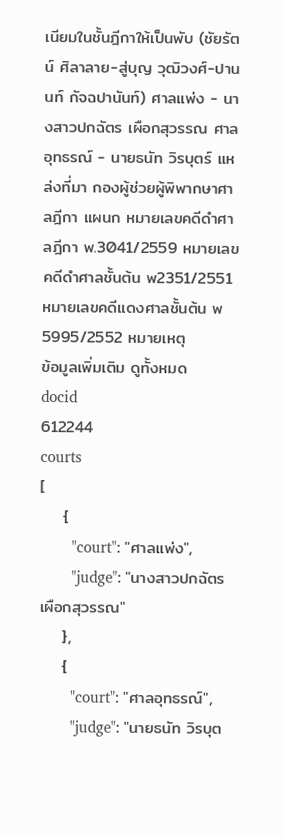เนียมในชั้นฎีกาให้เป็นพับ (ชัยรัตน์ ศิลาลาย-สู่บุญ วุฒิวงศ์-ปานนท์ กัจฉปานันท์) ศาลแพ่ง - นางสาวปกฉัตร เผือกสุวรรณ ศาลอุทธรณ์ - นายธนัท วิรบุตร์ แหล่งที่มา กองผู้ช่วยผู้พิพากษาศาลฎีกา แผนก หมายเลขคดีดำศาลฎีกา พ.3041/2559 หมายเลขคดีดำศาลชั้นต้น พ2351/2551 หมายเลขคดีแดงศาลชั้นต้น พ5995/2552 หมายเหตุ
ข้อมูลเพิ่มเติม ดูทั้งหมด
docid
612244
courts
[
    {
        "court": "ศาลแพ่ง",
        "judge": "นางสาวปกฉัตร เผือกสุวรรณ"
    },
    {
        "court": "ศาลอุทธรณ์",
        "judge": "นายธนัท วิรบุต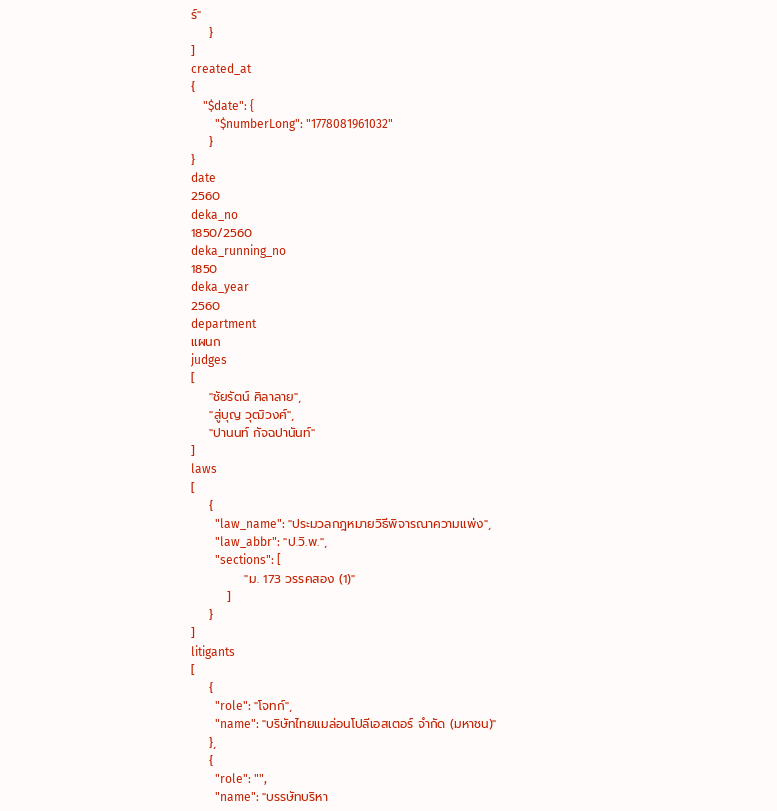ร์"
    }
]
created_at
{
    "$date": {
        "$numberLong": "1778081961032"
    }
}
date
2560
deka_no
1850/2560
deka_running_no
1850
deka_year
2560
department
แผนก
judges
[
    "ชัยรัตน์ ศิลาลาย",
    "สู่บุญ วุฒิวงศ์",
    "ปานนท์ กัจฉปานันท์"
]
laws
[
    {
        "law_name": "ประมวลกฎหมายวิธีพิจารณาความแพ่ง",
        "law_abbr": "ป.วิ.พ.",
        "sections": [
            "ม. 173 วรรคสอง (1)"
        ]
    }
]
litigants
[
    {
        "role": "โจทก์",
        "name": "บริษัทไทยแมล่อนโปลีเอสเตอร์ จำกัด (มหาชน)"
    },
    {
        "role": "",
        "name": "บรรษัทบริหา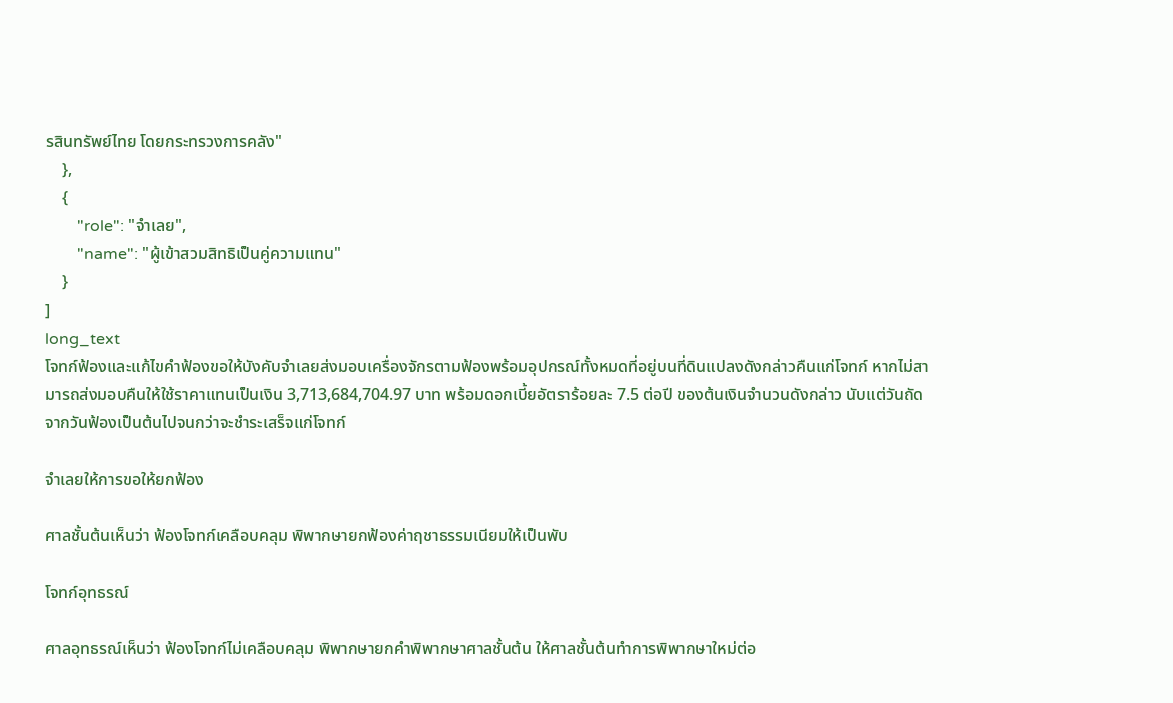รสินทรัพย์ไทย โดยกระทรวงการคลัง"
    },
    {
        "role": "จำเลย",
        "name": "ผู้เข้าสวมสิทธิเป็นคู่ความแทน"
    }
]
long_text
โจทก์ฟ้องและแก้ไขคำฟ้องขอให้บังคับจำเลยส่งมอบเครื่องจักรตามฟ้องพร้อมอุปกรณ์ทั้งหมดที่อยู่บนที่ดินแปลงดังกล่าวคืนแก่โจทก์ หากไม่สามารถส่งมอบคืนให้ใช้ราคาแทนเป็นเงิน 3,713,684,704.97 บาท พร้อมดอกเบี้ยอัตราร้อยละ 7.5 ต่อปี ของต้นเงินจำนวนดังกล่าว นับแต่วันถัดจากวันฟ้องเป็นต้นไปจนกว่าจะชำระเสร็จแก่โจทก์

จำเลยให้การขอให้ยกฟ้อง

ศาลชั้นต้นเห็นว่า ฟ้องโจทก์เคลือบคลุม พิพากษายกฟ้องค่าฤชาธรรมเนียมให้เป็นพับ

โจทก์อุทธรณ์

ศาลอุทธรณ์เห็นว่า ฟ้องโจทก์ไม่เคลือบคลุม พิพากษายกคำพิพากษาศาลชั้นต้น ให้ศาลชั้นต้นทำการพิพากษาใหม่ต่อ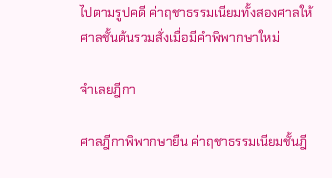ไปตามรูปคดี ค่าฤชาธรรมเนียมทั้งสองศาลให้ศาลชั้นต้นรวมสั่งเมื่อมีคำพิพากษาใหม่

จำเลยฎีกา

ศาลฎีกาพิพากษายืน ค่าฤชาธรรมเนียมชั้นฎี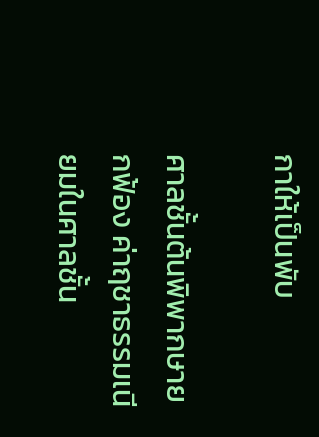กาให้เป็นพับ

ศาลชั้นต้นพิพากษายกฟ้อง ค่าฤชาธรรมเนียมในศาลชั้น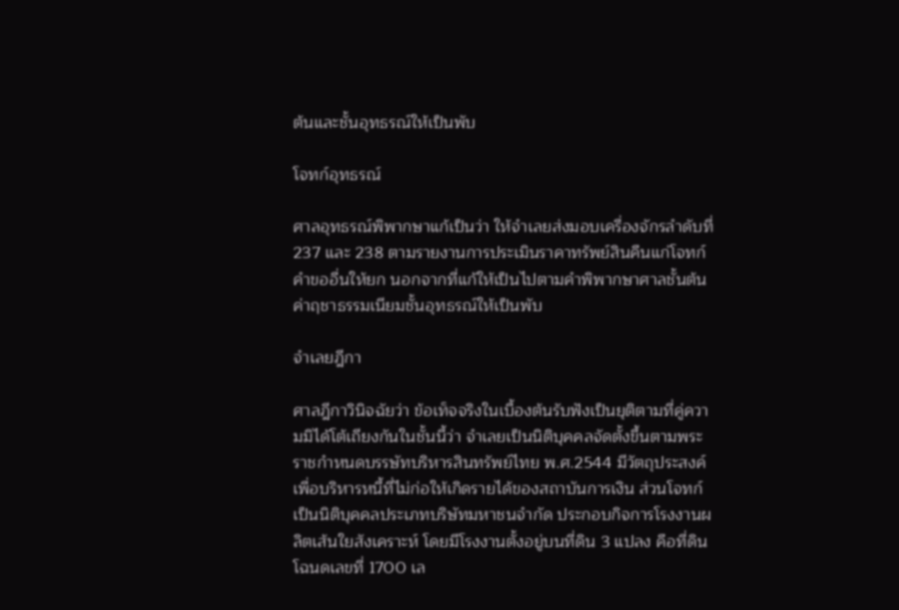ต้นและชั้นอุทธรณ์ให้เป็นพับ

โจทก์อุทธรณ์

ศาลอุทธรณ์พิพากษาแก้เป็นว่า ให้จำเลยส่งมอบเครื่องจักรลำดับที่ 237 และ 238 ตามรายงานการประเมินราคาทรัพย์สินคืนแก่โจทก์ คำขออื่นให้ยก นอกจากที่แก้ให้เป็นไปตามคำพิพากษาศาลชั้นต้น ค่าฤชาธรรมเนียมชั้นอุทธรณ์ให้เป็นพับ

จำเลยฎีกา

ศาลฎีกาวินิจฉัยว่า ข้อเท็จจริงในเบื้องต้นรับฟังเป็นยุติตามที่คู่ความมิได้โต้เถียงกันในชั้นนี้ว่า จำเลยเป็นนิติบุคคลจัดตั้งขึ้นตามพระราชกำหนดบรรษัทบริหารสินทรัพย์ไทย พ.ศ.2544 มีวัตถุประสงค์เพื่อบริหารหนี้ที่ไม่ก่อให้เกิดรายได้ของสถาบันการเงิน ส่วนโจทก์เป็นนิติบุคคลประเภทบริษัทมหาชนจำกัด ประกอบกิจการโรงงานผลิตเส้นใยสังเคราะห์ โดยมีโรงงานตั้งอยู่บนที่ดิน 3 แปลง คือที่ดินโฉนดเลขที่ 1700 เล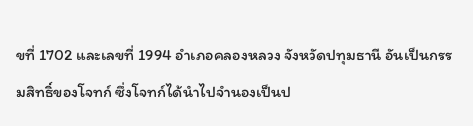ขที่ 1702 และเลขที่ 1994 อำเภอคลองหลวง จังหวัดปทุมธานี อันเป็นกรรมสิทธิ์ของโจทก์ ซึ่งโจทก์ได้นำไปจำนองเป็นป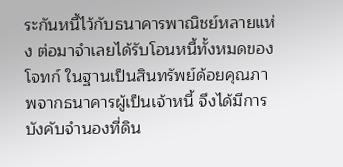ระกันหนี้ไว้กับธนาคารพาณิชย์หลายแห่ง ต่อมาจำเลยได้รับโอนหนี้ทั้งหมดของโจทก์ ในฐานเป็นสินทรัพย์ด้อยคุณภาพจากธนาคารผู้เป็นเจ้าหนี้ จึงได้มีการบังคับจำนองที่ดิน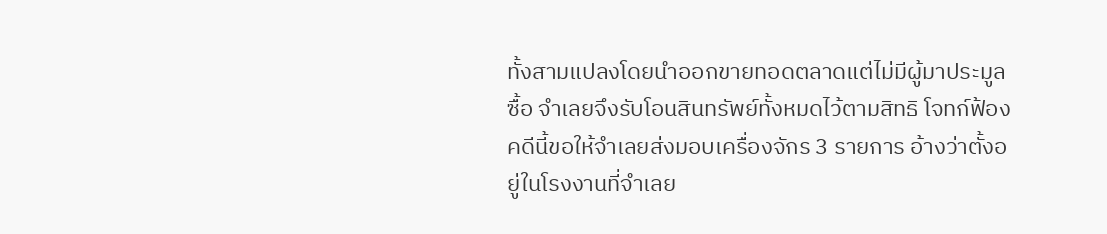ทั้งสามแปลงโดยนำออกขายทอดตลาดแต่ไม่มีผู้มาประมูลซื้อ จำเลยจึงรับโอนสินทรัพย์ทั้งหมดไว้ตามสิทธิ โจทก์ฟ้องคดีนี้ขอให้จำเลยส่งมอบเครื่องจักร 3 รายการ อ้างว่าตั้งอยู่ในโรงงานที่จำเลย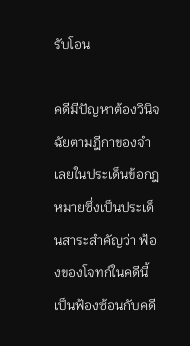รับโอน

คดีมีปัญหาต้องวินิจฉัยตามฎีกาของจำเลยในประเด็นข้อกฎหมายซึ่งเป็นประเด็นสาระสำคัญว่า ฟ้องของโจทก์ในคดีนี้เป็นฟ้องซ้อนกับคดี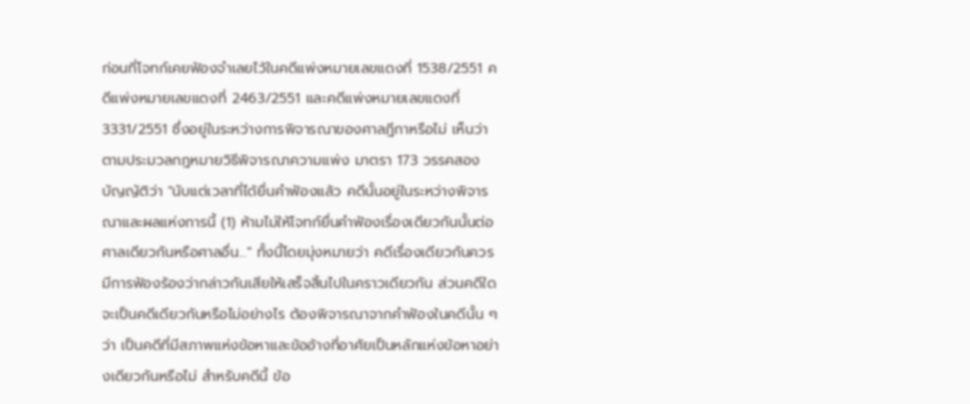ก่อนที่โจทก์เคยฟ้องจำเลยไว้ในคดีแพ่งหมายเลขแดงที่ 1538/2551 คดีแพ่งหมายเลขแดงที่ 2463/2551 และคดีแพ่งหมายเลขแดงที่ 3331/2551 ซึ่งอยู่ในระหว่างการพิจารณาของศาลฎีกาหรือไม่ เห็นว่า ตามประมวลกฎหมายวิธีพิจารณาความแพ่ง มาตรา 173 วรรคสอง บัญญัติว่า "นับแต่เวลาที่ได้ยื่นคำฟ้องแล้ว คดีนั้นอยู่ในระหว่างพิจารณาและผลแห่งการนี้ (1) ห้ามไม่ให้โจทก์ยื่นคำฟ้องเรื่องเดียวกันนั้นต่อศาลเดียวกันหรือศาลอื่น..." ทั้งนี้โดยมุ่งหมายว่า คดีเรื่องเดียวกันควรมีการฟ้องร้องว่ากล่าวกันเสียให้เสร็จสิ้นไปในคราวเดียวกัน ส่วนคดีใดจะเป็นคดีเดียวกันหรือไม่อย่างไร ต้องพิจารณาจากคำฟ้องในคดีนั้น ๆ ว่า เป็นคดีที่มีสภาพแห่งข้อหาและข้ออ้างที่อาศัยเป็นหลักแห่งข้อหาอย่างเดียวกันหรือไม่ สำหรับคดีนี้ ข้อ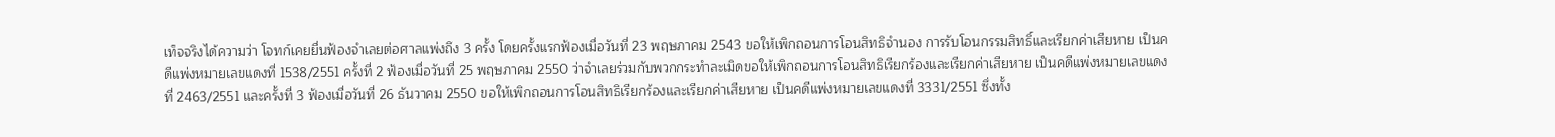เท็จจริงได้ความว่า โจทก์เคยยื่นฟ้องจำเลยต่อศาลแพ่งถึง 3 ครั้ง โดยครั้งแรกฟ้องเมื่อวันที่ 23 พฤษภาคม 2543 ขอให้เพิกถอนการโอนสิทธิจำนอง การรับโอนกรรมสิทธิ์และเรียกค่าเสียหาย เป็นคดีแพ่งหมายเลขแดงที่ 1538/2551 ครั้งที่ 2 ฟ้องเมื่อวันที่ 25 พฤษภาคม 2550 ว่าจำเลยร่วมกับพวกกระทำละเมิดขอให้เพิกถอนการโอนสิทธิเรียกร้องและเรียกค่าเสียหาย เป็นคดีแพ่งหมายเลขแดงที่ 2463/2551 และครั้งที่ 3 ฟ้องเมื่อวันที่ 26 ธันวาคม 2550 ขอให้เพิกถอนการโอนสิทธิเรียกร้องและเรียกค่าเสียหาย เป็นคดีแพ่งหมายเลขแดงที่ 3331/2551 ซึ่งทั้ง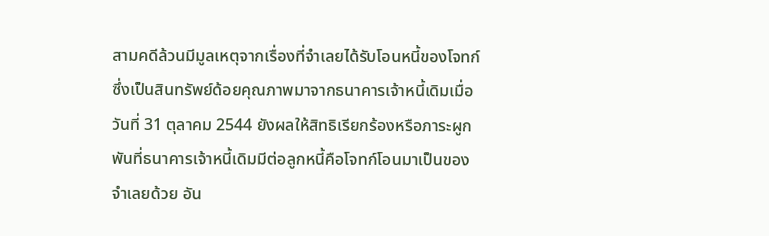สามคดีล้วนมีมูลเหตุจากเรื่องที่จำเลยได้รับโอนหนี้ของโจทก์ซึ่งเป็นสินทรัพย์ด้อยคุณภาพมาจากธนาคารเจ้าหนี้เดิมเมื่อวันที่ 31 ตุลาคม 2544 ยังผลให้สิทธิเรียกร้องหรือภาระผูกพันที่ธนาคารเจ้าหนี้เดิมมีต่อลูกหนี้คือโจทก์โอนมาเป็นของจำเลยด้วย อัน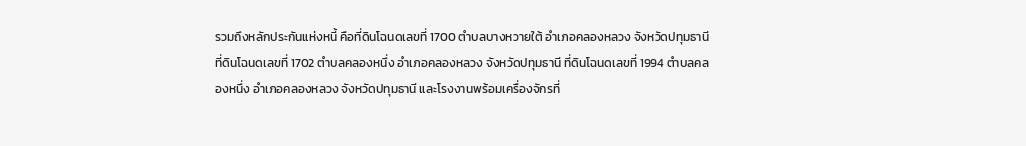รวมถึงหลักประกันแห่งหนี้ คือที่ดินโฉนดเลขที่ 1700 ตำบลบางหวายใต้ อำเภอคลองหลวง จังหวัดปทุมธานี ที่ดินโฉนดเลขที่ 1702 ตำบลคลองหนึ่ง อำเภอคลองหลวง จังหวัดปทุมธานี ที่ดินโฉนดเลขที่ 1994 ตำบลคลองหนึ่ง อำเภอคลองหลวง จังหวัดปทุมธานี และโรงงานพร้อมเครื่องจักรที่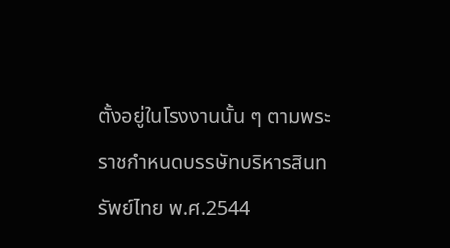ตั้งอยู่ในโรงงานนั้น ๆ ตามพระราชกำหนดบรรษัทบริหารสินทรัพย์ไทย พ.ศ.2544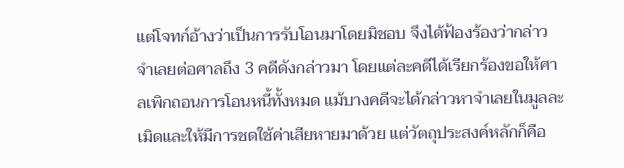แต่โจทก์อ้างว่าเป็นการรับโอนมาโดยมิชอบ จึงได้ฟ้องร้องว่ากล่าวจำเลยต่อศาลถึง 3 คดีดังกล่าวมา โดยแต่ละคดีได้เรียกร้องขอให้ศาลเพิกถอนการโอนหนี้ทั้งหมด แม้บางคดีจะได้กล่าวหาจำเลยในมูลละเมิดและให้มีการชดใช้ค่าเสียหายมาด้วย แต่วัตถุประสงค์หลักก็คือ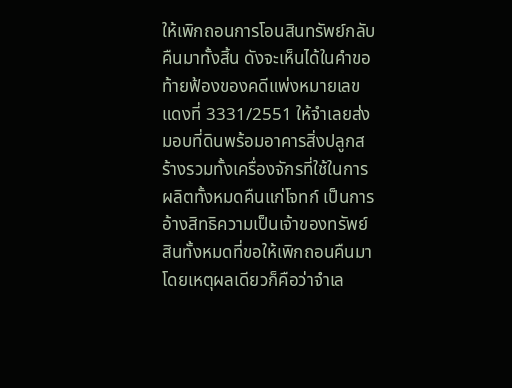ให้เพิกถอนการโอนสินทรัพย์กลับคืนมาทั้งสิ้น ดังจะเห็นได้ในคำขอท้ายฟ้องของคดีแพ่งหมายเลขแดงที่ 3331/2551 ให้จำเลยส่งมอบที่ดินพร้อมอาคารสิ่งปลูกสร้างรวมทั้งเครื่องจักรที่ใช้ในการผลิตทั้งหมดคืนแก่โจทก์ เป็นการอ้างสิทธิความเป็นเจ้าของทรัพย์สินทั้งหมดที่ขอให้เพิกถอนคืนมา โดยเหตุผลเดียวก็คือว่าจำเล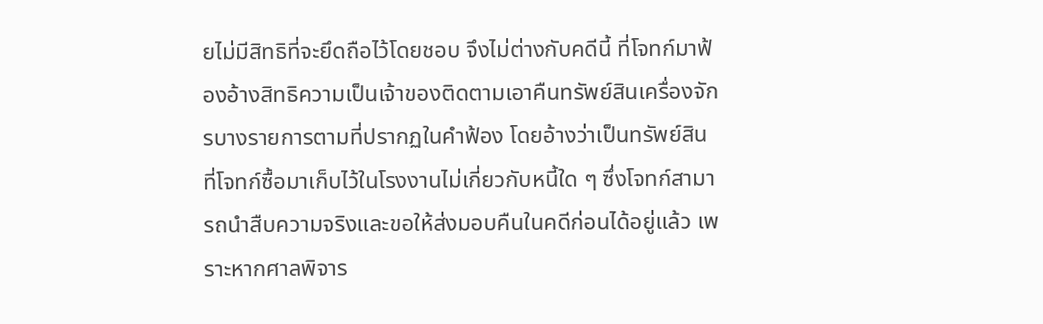ยไม่มีสิทธิที่จะยึดถือไว้โดยชอบ จึงไม่ต่างกับคดีนี้ ที่โจทก์มาฟ้องอ้างสิทธิความเป็นเจ้าของติดตามเอาคืนทรัพย์สินเครื่องจักรบางรายการตามที่ปรากฏในคำฟ้อง โดยอ้างว่าเป็นทรัพย์สินที่โจทก์ซื้อมาเก็บไว้ในโรงงานไม่เกี่ยวกับหนี้ใด ๆ ซึ่งโจทก์สามารถนำสืบความจริงและขอให้ส่งมอบคืนในคดีก่อนได้อยู่แล้ว เพราะหากศาลพิจาร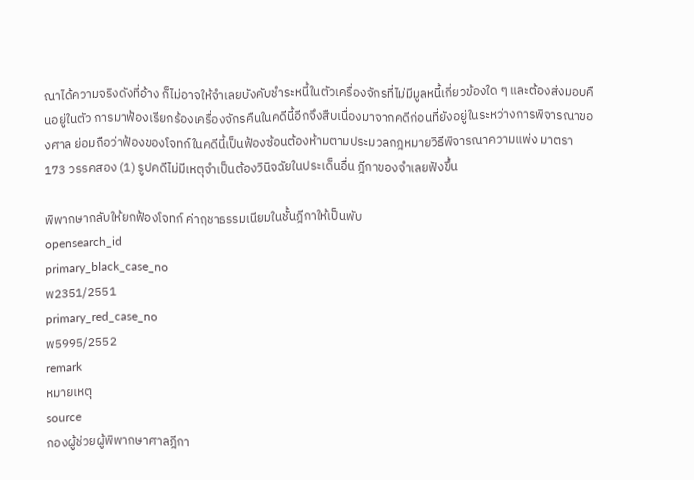ณาได้ความจริงดังที่อ้าง ก็ไม่อาจให้จำเลยบังคับชำระหนี้ในตัวเครื่องจักรที่ไม่มีมูลหนี้เกี่ยวข้องใด ๆ และต้องส่งมอบคืนอยู่ในตัว การมาฟ้องเรียกร้องเครื่องจักรคืนในคดีนี้อีกจึงสืบเนื่องมาจากคดีก่อนที่ยังอยู่ในระหว่างการพิจารณาของศาล ย่อมถือว่าฟ้องของโจทก์ในคดีนี้เป็นฟ้องซ้อนต้องห้ามตามประมวลกฎหมายวิธีพิจารณาความแพ่ง มาตรา 173 วรรคสอง (1) รูปคดีไม่มีเหตุจำเป็นต้องวินิจฉัยในประเด็นอื่น ฎีกาของจำเลยฟังขึ้น

พิพากษากลับให้ยกฟ้องโจทก์ ค่าฤชาธรรมเนียมในชั้นฎีกาให้เป็นพับ
opensearch_id
primary_black_case_no
พ2351/2551
primary_red_case_no
พ5995/2552
remark
หมายเหตุ
source
กองผู้ช่วยผู้พิพากษาศาลฎีกา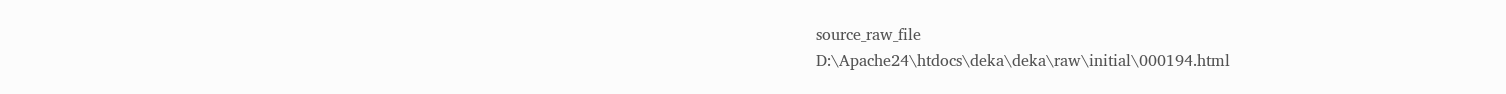source_raw_file
D:\Apache24\htdocs\deka\deka\raw\initial\000194.html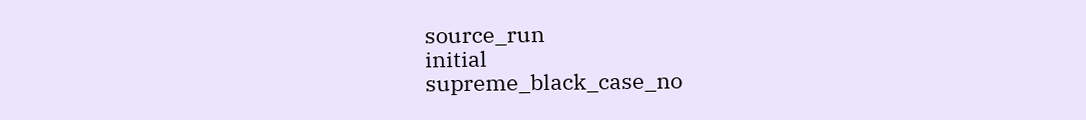source_run
initial
supreme_black_case_no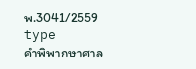พ.3041/2559
type
คำพิพากษาศาล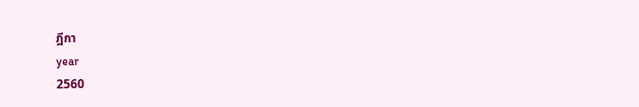ฎีกา
year
2560